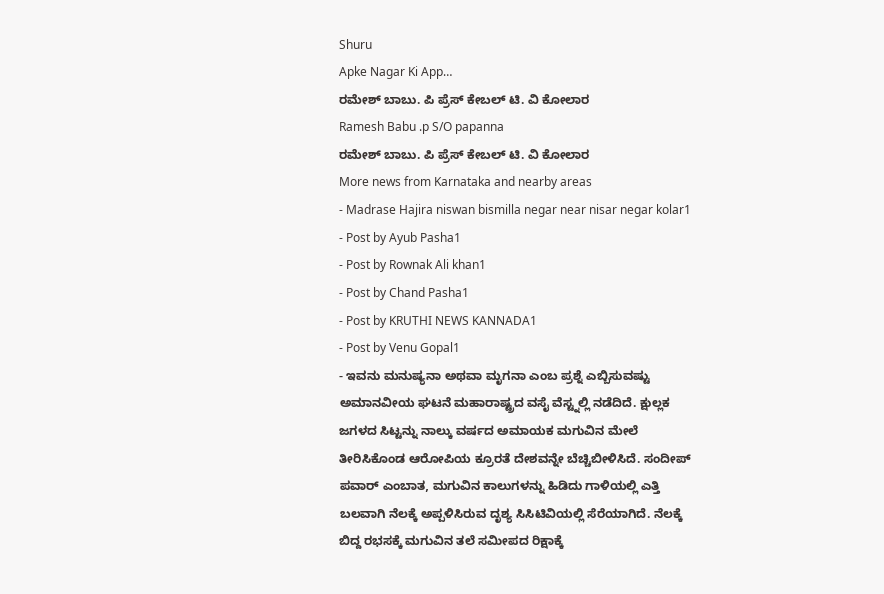Shuru
Apke Nagar Ki App…
ರಮೇಶ್ ಬಾಬು. ಪಿ ಪ್ರೆಸ್ ಕೇಬಲ್ ಟಿ. ವಿ ಕೋಲಾರ
Ramesh Babu .p S/O papanna
ರಮೇಶ್ ಬಾಬು. ಪಿ ಪ್ರೆಸ್ ಕೇಬಲ್ ಟಿ. ವಿ ಕೋಲಾರ
More news from Karnataka and nearby areas
- Madrase Hajira niswan bismilla negar near nisar negar kolar1
- Post by Ayub Pasha1
- Post by Rownak Ali khan1
- Post by Chand Pasha1
- Post by KRUTHI NEWS KANNADA1
- Post by Venu Gopal1
- ಇವನು ಮನುಷ್ಯನಾ ಅಥವಾ ಮೃಗನಾ ಎಂಬ ಪ್ರಶ್ನೆ ಎಬ್ಬಿಸುವಷ್ಟು ಅಮಾನವೀಯ ಘಟನೆ ಮಹಾರಾಷ್ಟ್ರದ ವಸೈ ವೆಸ್ಟ್ನಲ್ಲಿ ನಡೆದಿದೆ. ಕ್ಷುಲ್ಲಕ ಜಗಳದ ಸಿಟ್ಟನ್ನು ನಾಲ್ಕು ವರ್ಷದ ಅಮಾಯಕ ಮಗುವಿನ ಮೇಲೆ ತೀರಿಸಿಕೊಂಡ ಆರೋಪಿಯ ಕ್ರೂರತೆ ದೇಶವನ್ನೇ ಬೆಚ್ಚಿಬೀಳಿಸಿದೆ. ಸಂದೀಪ್ ಪವಾರ್ ಎಂಬಾತ, ಮಗುವಿನ ಕಾಲುಗಳನ್ನು ಹಿಡಿದು ಗಾಳಿಯಲ್ಲಿ ಎತ್ತಿ ಬಲವಾಗಿ ನೆಲಕ್ಕೆ ಅಪ್ಪಳಿಸಿರುವ ದೃಶ್ಯ ಸಿಸಿಟಿವಿಯಲ್ಲಿ ಸೆರೆಯಾಗಿದೆ. ನೆಲಕ್ಕೆ ಬಿದ್ದ ರಭಸಕ್ಕೆ ಮಗುವಿನ ತಲೆ ಸಮೀಪದ ರಿಕ್ಷಾಕ್ಕೆ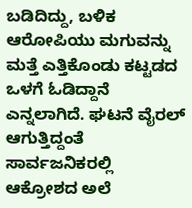ಬಡಿದಿದ್ದು, ಬಳಿಕ ಆರೋಪಿಯು ಮಗುವನ್ನು ಮತ್ತೆ ಎತ್ತಿಕೊಂಡು ಕಟ್ಟಡದ ಒಳಗೆ ಓಡಿದ್ದಾನೆ ಎನ್ನಲಾಗಿದೆ. ಘಟನೆ ವೈರಲ್ ಆಗುತ್ತಿದ್ದಂತೆ ಸಾರ್ವಜನಿಕರಲ್ಲಿ ಆಕ್ರೋಶದ ಅಲೆ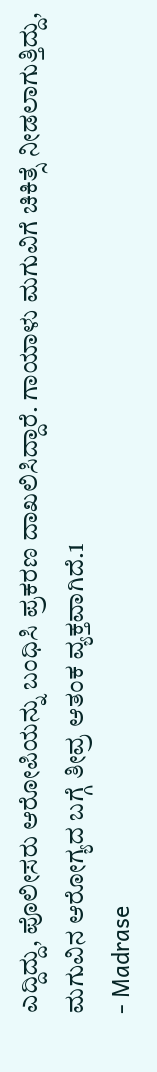ಎದ್ದಿದ್ದು, ಪೊಲೀಸರು ಆರೋಪಿಯನ್ನು ಬಂಧಿಸಿ ಪ್ರಕರಣ ದಾಖಲಿಸಿದ್ದಾರೆ. ಗಾಯಾಳು ಮಗುವಿಗೆ ಚಿಕಿತ್ಸೆ ನೀಡಲಾಗುತ್ತಿದ್ದು, ಮಗುವಿನ ಆರೋಗ್ಯದ ಬಗ್ಗೆ ತೀವ್ರ ಆತಂಕ ವ್ಯಕ್ತವಾಗಿದೆ.1
- Madrase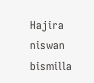Hajira niswan bismilla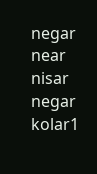negar near nisar negar kolar1